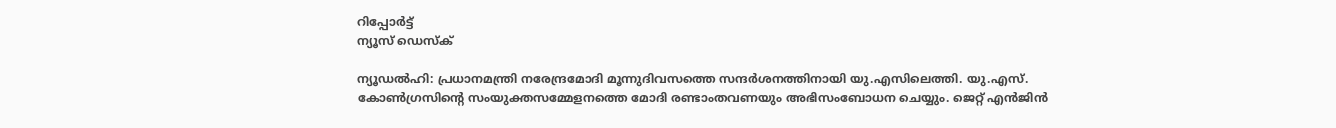റിപ്പോര്‍ട്ട്
ന്യൂസ് ഡെസ്ക്

ന്യൂഡല്‍ഹി: പ്രധാനമന്ത്രി നരേന്ദ്രമോദി മൂന്നുദിവസത്തെ സന്ദര്‍ശനത്തിനായി യു.എസിലെത്തി. യു.എസ്. കോണ്‍ഗ്രസിന്റെ സംയുക്തസമ്മേളനത്തെ മോദി രണ്ടാംതവണയും അഭിസംബോധന ചെയ്യും. ജെറ്റ് എന്‍ജിന്‍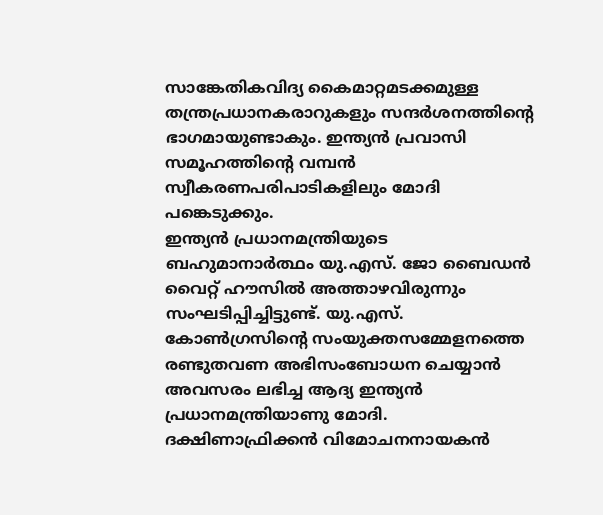സാങ്കേതികവിദ്യ കൈമാറ്റമടക്കമുള്ള തന്ത്രപ്രധാനകരാറുകളും സന്ദര്‍ശനത്തിന്റെ ഭാഗമായുണ്ടാകും. ഇന്ത്യന്‍ പ്രവാസി സമൂഹത്തിന്റെ വമ്പന്‍ സ്വീകരണപരിപാടികളിലും മോദി പങ്കെടുക്കും.
ഇന്ത്യന്‍ പ്രധാനമന്ത്രിയുടെ ബഹുമാനാര്‍ത്ഥം യു.എസ്. ജോ ബൈഡന്‍ വൈറ്റ് ഹൗസില്‍ അത്താഴവിരുന്നും സംഘടിപ്പിച്ചിട്ടുണ്ട്. യു.എസ്. കോണ്‍ഗ്രസിന്റെ സംയുക്തസമ്മേളനത്തെ രണ്ടുതവണ അഭിസംബോധന ചെയ്യാന്‍ അവസരം ലഭിച്ച ആദ്യ ഇന്ത്യന്‍ പ്രധാനമന്ത്രിയാണു മോദി. ദക്ഷിണാഫ്രിക്കന്‍ വിമോചനനായകന്‍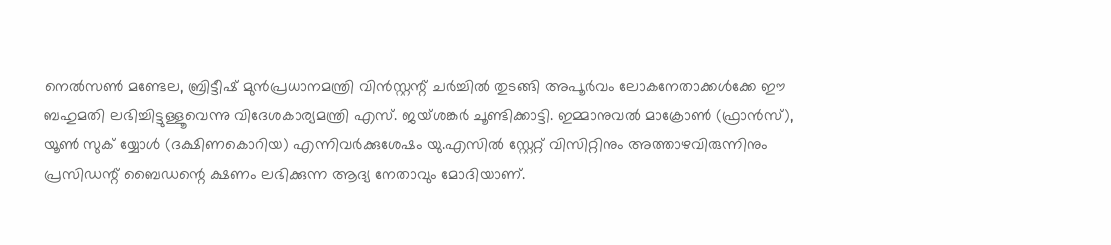നെല്‍സണ്‍ മണ്ടേല, ബ്രിട്ടീഷ് മുന്‍പ്രധാനമന്ത്രി വിന്‍സ്റ്റന്റ് ചര്‍ച്ചില്‍ തുടങ്ങി അപൂര്‍വം ലോകനേതാക്കള്‍ക്കേ ഈ ബഹുമതി ലഭിച്ചിട്ടുള്ളൂവെന്നു വിദേശകാര്യമന്ത്രി എസ്. ജയ്ശങ്കര്‍ ചൂണ്ടിക്കാട്ടി. ഇമ്മാനുവല്‍ മാക്രോണ്‍ (ഫ്രാന്‍സ്), യൂണ്‍ സുക് യ്യോള്‍ (ദക്ഷിണകൊറിയ) എന്നിവര്‍ക്കുശേഷം യു.എസില്‍ സ്റ്റേറ്റ് വിസിറ്റിനും അത്താഴവിരുന്നിനും പ്രസിഡന്റ് ബൈഡന്റെ ക്ഷണം ലഭിക്കുന്ന ആദ്യ നേതാവും മോദിയാണ്.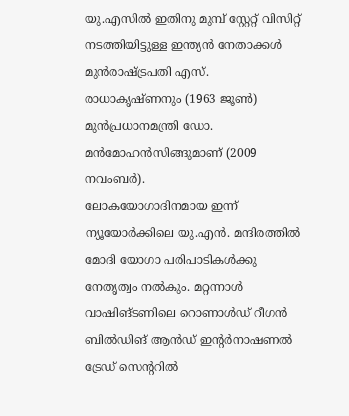യു.എസില്‍ ഇതിനു മുമ്പ് സ്റ്റേറ്റ് വിസിറ്റ് നടത്തിയിട്ടുള്ള ഇന്ത്യന്‍ നേതാക്കള്‍ മുന്‍രാഷ്ട്രപതി എസ്. രാധാകൃഷ്ണനും (1963 ജൂണ്‍) മുന്‍പ്രധാനമന്ത്രി ഡോ. മന്‍മോഹന്‍സിങ്ങുമാണ് (2009 നവംബര്‍).
ലോകയോഗാദിനമായ ഇന്ന് ന്യൂയോര്‍ക്കിലെ യു.എന്‍. മന്ദിരത്തില്‍ മോദി യോഗാ പരിപാടികള്‍ക്കു നേതൃത്വം നല്‍കും. മറ്റന്നാള്‍ വാഷിങ്ടണിലെ റൊണാള്‍ഡ് റീഗന്‍ ബില്‍ഡിങ് ആന്‍ഡ് ഇന്റര്‍നാഷണല്‍ ട്രേഡ് സെന്ററില്‍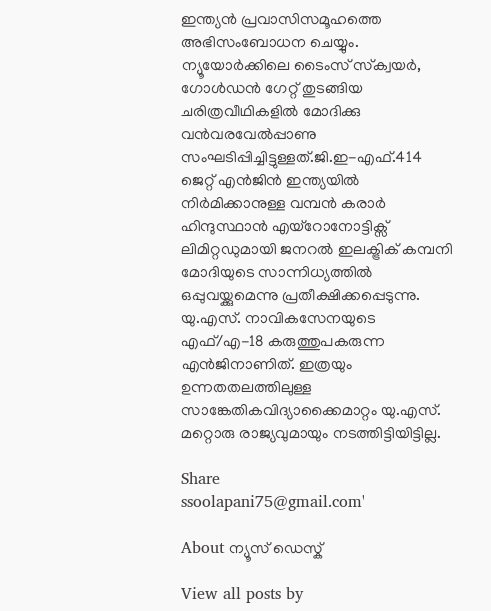ഇന്ത്യന്‍ പ്രവാസിസമൂഹത്തെ അഭിസംബോധന ചെയ്യും. ന്യൂയോര്‍ക്കിലെ ടൈംസ് സ്‌ക്വയര്‍, ഗോള്‍ഡന്‍ ഗേറ്റ് തുടങ്ങിയ ചരിത്രവീഥികളില്‍ മോദിക്കു വന്‍വരവേല്‍പ്പാണു സംഘടിപ്പിച്ചിട്ടുള്ളത്.ജി.ഇ-എഫ്.414 ജെറ്റ് എന്‍ജിന്‍ ഇന്ത്യയില്‍ നിര്‍മിക്കാനുള്ള വമ്പന്‍ കരാര്‍ ഹിന്ദുസ്ഥാന്‍ എയ്റോനോട്ടിക്സ് ലിമിറ്റഡുമായി ജനറല്‍ ഇലക്ട്രിക് കമ്പനി മോദിയുടെ സാന്നിധ്യത്തില്‍ ഒപ്പുവയ്ക്കുമെന്നു പ്രതീക്ഷിക്കപ്പെടുന്നു. യു.എസ്. നാവികസേനയുടെ എഫ്/എ-18 കരുത്തുപകരുന്ന എന്‍ജിനാണിത്. ഇത്രയും ഉന്നതതലത്തിലുള്ള സാങ്കേതികവിദ്യാക്കൈമാറ്റം യു.എസ്. മറ്റൊരു രാജ്യവുമായും നടത്തിട്ടിയിട്ടില്ല.

Share
ssoolapani75@gmail.com'

About ന്യൂസ് ഡെസ്ക്

View all posts by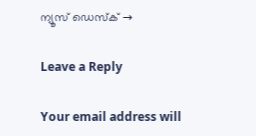ന്യൂസ് ഡെസ്ക് →

Leave a Reply

Your email address will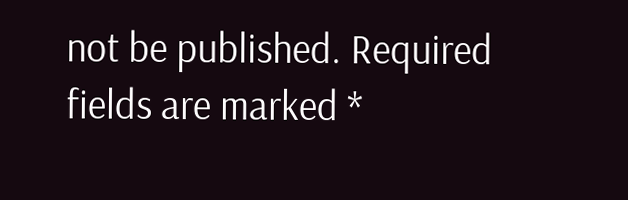not be published. Required fields are marked *